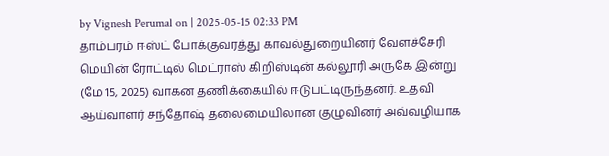by Vignesh Perumal on | 2025-05-15 02:33 PM
தாம்பரம் ஈஸ்ட் போக்குவரத்து காவல்துறையினர் வேளச்சேரி மெயின் ரோட்டில் மெட்ராஸ் கிறிஸ்டின் கல்லூரி அருகே இன்று (மே 15, 2025) வாகன தணிக்கையில் ஈடுபட்டிருந்தனர். உதவி ஆய்வாளர் சந்தோஷ் தலைமையிலான குழுவினர் அவ்வழியாக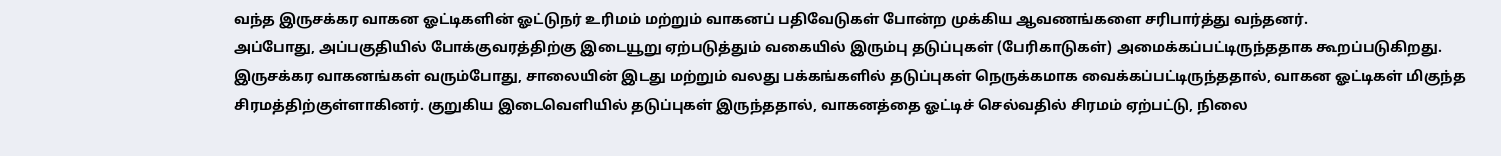வந்த இருசக்கர வாகன ஓட்டிகளின் ஓட்டுநர் உரிமம் மற்றும் வாகனப் பதிவேடுகள் போன்ற முக்கிய ஆவணங்களை சரிபார்த்து வந்தனர்.
அப்போது, அப்பகுதியில் போக்குவரத்திற்கு இடையூறு ஏற்படுத்தும் வகையில் இரும்பு தடுப்புகள் (பேரிகாடுகள்) அமைக்கப்பட்டிருந்ததாக கூறப்படுகிறது. இருசக்கர வாகனங்கள் வரும்போது, சாலையின் இடது மற்றும் வலது பக்கங்களில் தடுப்புகள் நெருக்கமாக வைக்கப்பட்டிருந்ததால், வாகன ஓட்டிகள் மிகுந்த சிரமத்திற்குள்ளாகினர். குறுகிய இடைவெளியில் தடுப்புகள் இருந்ததால், வாகனத்தை ஓட்டிச் செல்வதில் சிரமம் ஏற்பட்டு, நிலை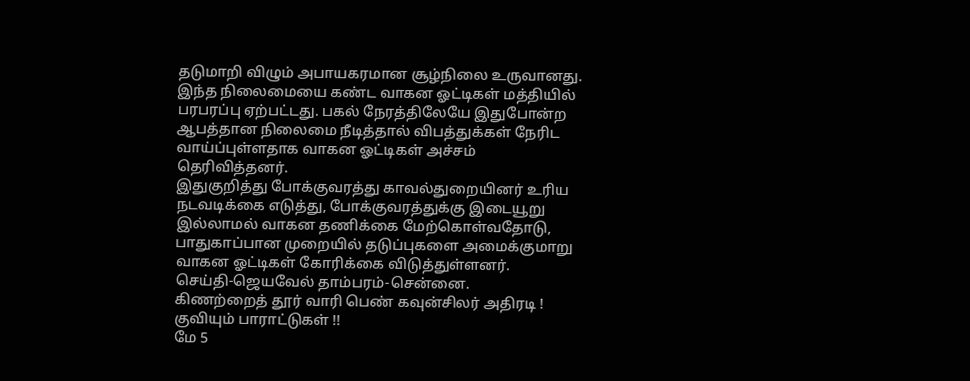தடுமாறி விழும் அபாயகரமான சூழ்நிலை உருவானது.
இந்த நிலைமையை கண்ட வாகன ஓட்டிகள் மத்தியில் பரபரப்பு ஏற்பட்டது. பகல் நேரத்திலேயே இதுபோன்ற ஆபத்தான நிலைமை நீடித்தால் விபத்துக்கள் நேரிட வாய்ப்புள்ளதாக வாகன ஓட்டிகள் அச்சம் தெரிவித்தனர்.
இதுகுறித்து போக்குவரத்து காவல்துறையினர் உரிய நடவடிக்கை எடுத்து, போக்குவரத்துக்கு இடையூறு இல்லாமல் வாகன தணிக்கை மேற்கொள்வதோடு, பாதுகாப்பான முறையில் தடுப்புகளை அமைக்குமாறு வாகன ஓட்டிகள் கோரிக்கை விடுத்துள்ளனர்.
செய்தி-ஜெயவேல் தாம்பரம்-சென்னை.
கிணற்றைத் தூர் வாரி பெண் கவுன்சிலர் அதிரடி ! குவியும் பாராட்டுகள் !!
மே 5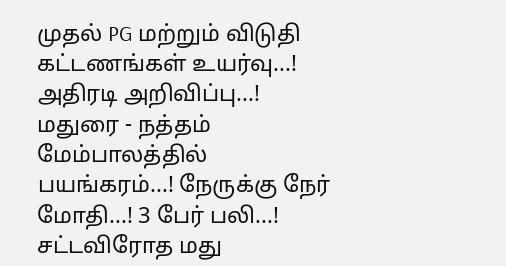முதல் PG மற்றும் விடுதி கட்டணங்கள் உயர்வு...! அதிரடி அறிவிப்பு...!
மதுரை - நத்தம் மேம்பாலத்தில் பயங்கரம்...! நேருக்கு நேர் மோதி...! 3 பேர் பலி...!
சட்டவிரோத மது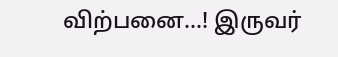விற்பனை...! இருவர்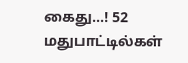கைது...! 52 மதுபாட்டில்கள்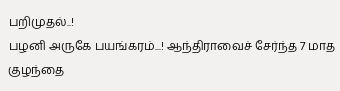பறிமுதல்..!
பழனி அருகே பயங்கரம்...! ஆந்திராவைச் சேர்ந்த 7 மாத குழந்தை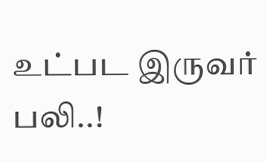உட்பட இருவர் பலி..!